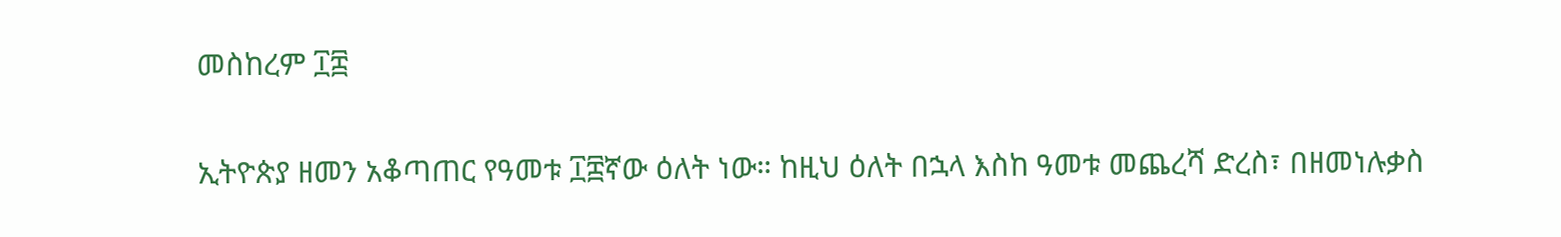መስከረም ፲፰

ኢትዮጵያ ዘመን አቆጣጠር የዓመቱ ፲፰ኛው ዕለት ነው። ከዚህ ዕለት በኋላ እስከ ዓመቱ መጨረሻ ድረስ፣ በዘመነሉቃስ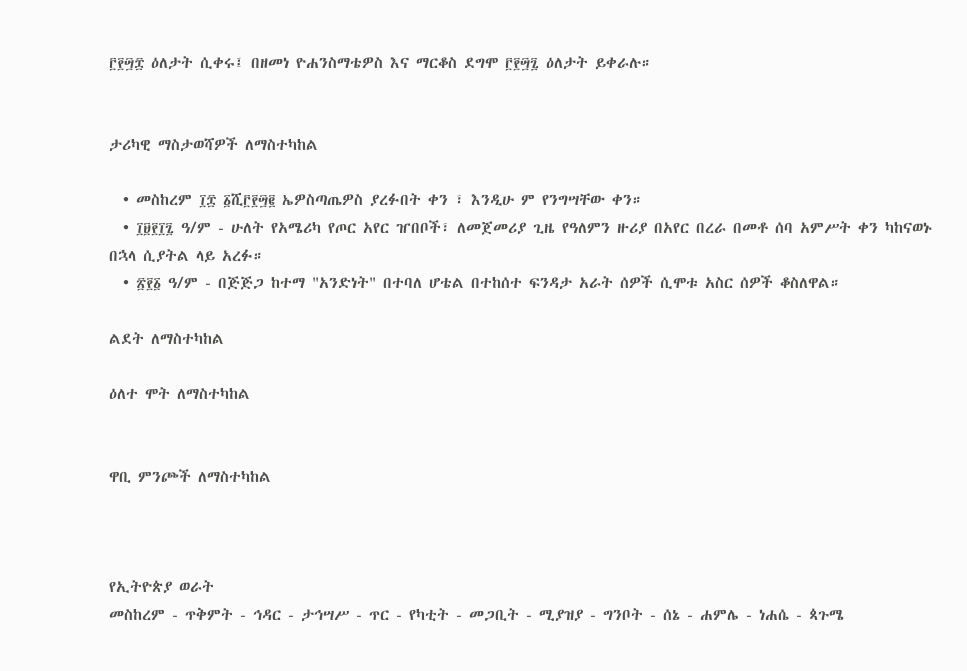፫፻፵፰ ዕለታት ሲቀሩ፤ በዘመነ ዮሐንስማቴዎስ እና ማርቆስ ደግሞ ፫፻፵፯ ዕለታት ይቀራሉ።


ታሪካዊ ማስታወሻዎች ለማስተካከል

  • መስከረም ፲፰ ፩ሺ፫፻፵፪ ኤዎስጣጤዎስ ያረፉበት ቀን ፣ እንዲሁ ም የንግሣቸው ቀን።
  • ፲፱፻፲፯ ዓ/ም - ሁለት የአሜሪካ የጦር አየር ዠበቦች፣ ለመጀመሪያ ጊዜ የዓለምን ዙሪያ በአየር በረራ በመቶ ሰባ አምሥት ቀን ካከናወኑ በኋላ ሲያትል ላይ አረፉ።
  • ፳፻፩ ዓ/ም - በጅጅጋ ከተማ "አንድነት" በተባለ ሆቴል በተከሰተ ፍንዳታ አራት ሰዎች ሲሞቱ አስር ሰዎች ቆስለዋል።

ልደት ለማስተካከል

ዕለተ ሞት ለማስተካከል


ዋቢ ምንጮች ለማስተካከል



የኢትዮጵያ ወራት
መስከረም - ጥቅምት - ኅዳር - ታኅሣሥ - ጥር - የካቲት - መጋቢት - ሚያዝያ - ግንቦት - ሰኔ - ሐምሌ - ነሐሴ - ጳጉሜ